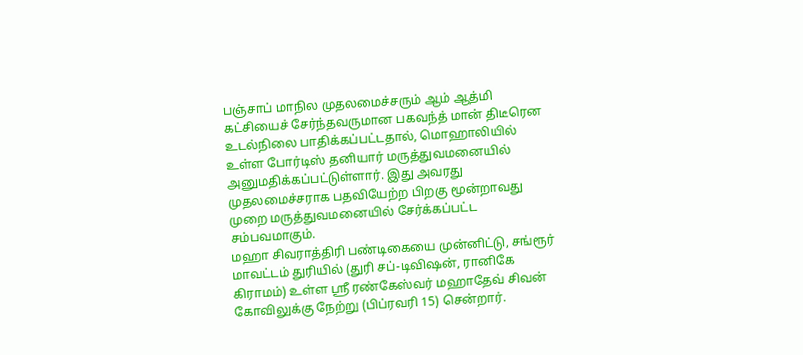பஞ்சாப் மாநில முதலமைச்சரும் ஆம் ஆத்மி கட்சியைச் சேர்ந்தவருமான பகவந்த் மான் திடீரென உடல்நிலை பாதிக்கப்பட்டதால், மொஹாலியில் உள்ள போர்டிஸ் தனியார் மருத்துவமனையில் அனுமதிக்கப்பட்டுள்ளார். இது அவரது முதலமைச்சராக பதவியேற்ற பிறகு மூன்றாவது முறை மருத்துவமனையில் சேர்க்கப்பட்ட சம்பவமாகும்.
மஹா சிவராத்திரி பண்டிகையை முன்னிட்டு, சங்ரூர் மாவட்டம் துரியில் (துரி சப்-டிவிஷன், ரானிகே கிராமம்) உள்ள ஸ்ரீ ரண்கேஸ்வர் மஹாதேவ் சிவன் கோவிலுக்கு நேற்று (பிப்ரவரி 15) சென்றார்.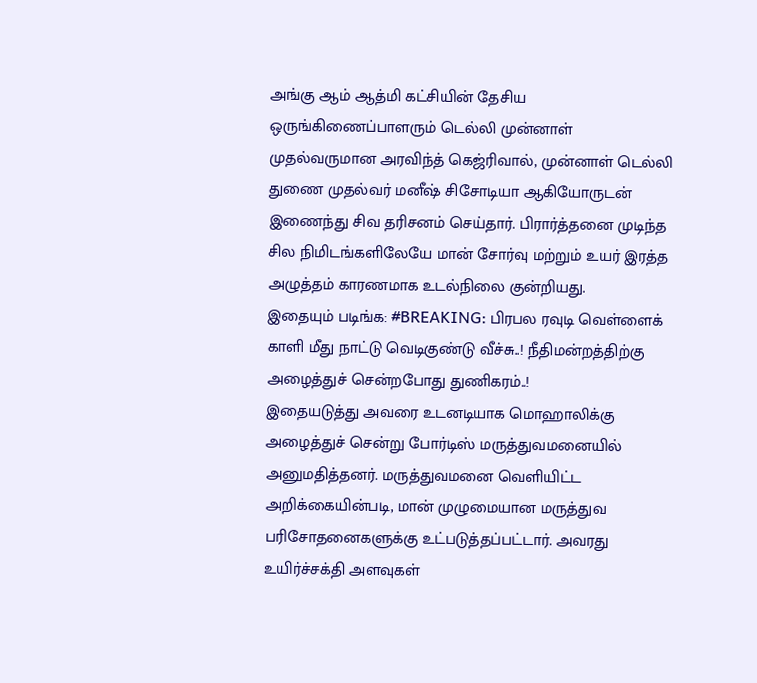அங்கு ஆம் ஆத்மி கட்சியின் தேசிய ஒருங்கிணைப்பாளரும் டெல்லி முன்னாள் முதல்வருமான அரவிந்த் கெஜ்ரிவால், முன்னாள் டெல்லி துணை முதல்வர் மனீஷ் சிசோடியா ஆகியோருடன் இணைந்து சிவ தரிசனம் செய்தார். பிரார்த்தனை முடிந்த சில நிமிடங்களிலேயே மான் சோர்வு மற்றும் உயர் இரத்த அழுத்தம் காரணமாக உடல்நிலை குன்றியது.
இதையும் படிங்க: #BREAKING: பிரபல ரவுடி வெள்ளைக் காளி மீது நாட்டு வெடிகுண்டு வீச்சு..! நீதிமன்றத்திற்கு அழைத்துச் சென்றபோது துணிகரம்..!
இதையடுத்து அவரை உடனடியாக மொஹாலிக்கு அழைத்துச் சென்று போர்டிஸ் மருத்துவமனையில் அனுமதித்தனர். மருத்துவமனை வெளியிட்ட அறிக்கையின்படி, மான் முழுமையான மருத்துவ பரிசோதனைகளுக்கு உட்படுத்தப்பட்டார். அவரது உயிர்ச்சக்தி அளவுகள்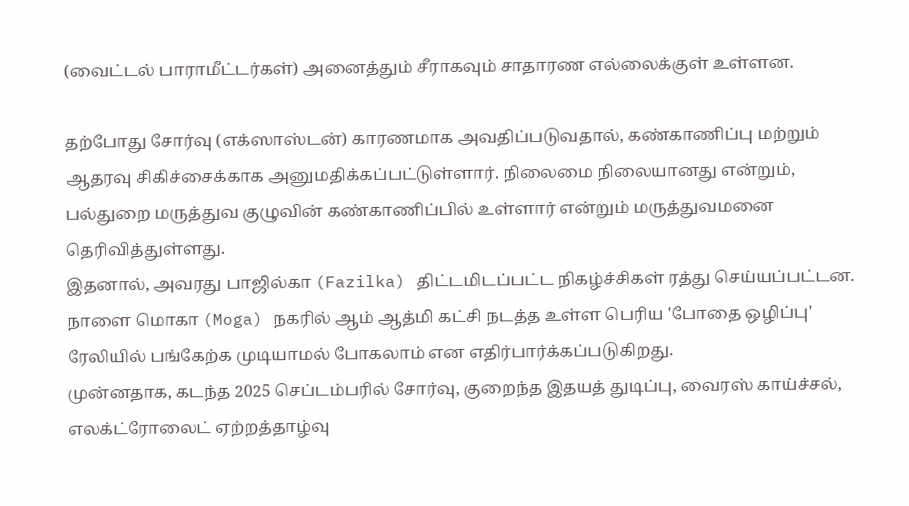(வைட்டல் பாராமீட்டர்கள்) அனைத்தும் சீராகவும் சாதாரண எல்லைக்குள் உள்ளன.

தற்போது சோர்வு (எக்ஸாஸ்டன்) காரணமாக அவதிப்படுவதால், கண்காணிப்பு மற்றும் ஆதரவு சிகிச்சைக்காக அனுமதிக்கப்பட்டுள்ளார். நிலைமை நிலையானது என்றும், பல்துறை மருத்துவ குழுவின் கண்காணிப்பில் உள்ளார் என்றும் மருத்துவமனை தெரிவித்துள்ளது.
இதனால், அவரது பாஜில்கா (Fazilka) திட்டமிடப்பட்ட நிகழ்ச்சிகள் ரத்து செய்யப்பட்டன. நாளை மொகா (Moga) நகரில் ஆம் ஆத்மி கட்சி நடத்த உள்ள பெரிய 'போதை ஒழிப்பு' ரேலியில் பங்கேற்க முடியாமல் போகலாம் என எதிர்பார்க்கப்படுகிறது.
முன்னதாக, கடந்த 2025 செப்டம்பரில் சோர்வு, குறைந்த இதயத் துடிப்பு, வைரஸ் காய்ச்சல், எலக்ட்ரோலைட் ஏற்றத்தாழ்வு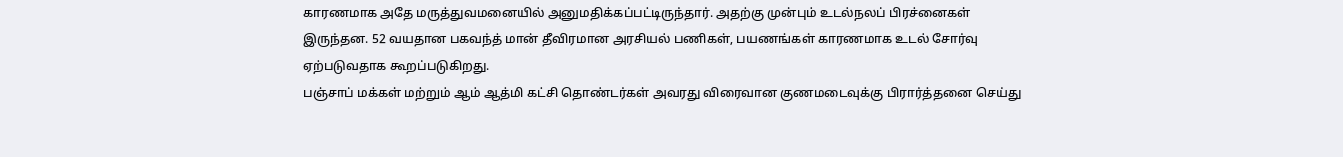காரணமாக அதே மருத்துவமனையில் அனுமதிக்கப்பட்டிருந்தார். அதற்கு முன்பும் உடல்நலப் பிரச்னைகள் இருந்தன. 52 வயதான பகவந்த் மான் தீவிரமான அரசியல் பணிகள், பயணங்கள் காரணமாக உடல் சோர்வு ஏற்படுவதாக கூறப்படுகிறது.
பஞ்சாப் மக்கள் மற்றும் ஆம் ஆத்மி கட்சி தொண்டர்கள் அவரது விரைவான குணமடைவுக்கு பிரார்த்தனை செய்து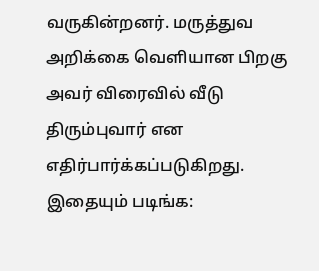வருகின்றனர். மருத்துவ அறிக்கை வெளியான பிறகு அவர் விரைவில் வீடு திரும்புவார் என எதிர்பார்க்கப்படுகிறது.
இதையும் படிங்க: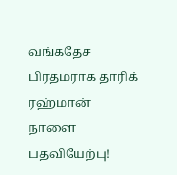வங்கதேச பிரதமராக தாரிக் ரஹ்மான் நாளை பதவியேற்பு!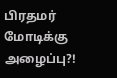பிரதமர் மோடிக்கு அழைப்பு?!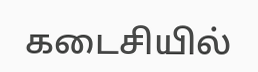கடைசியில்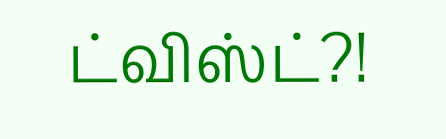ட்விஸ்ட்?!